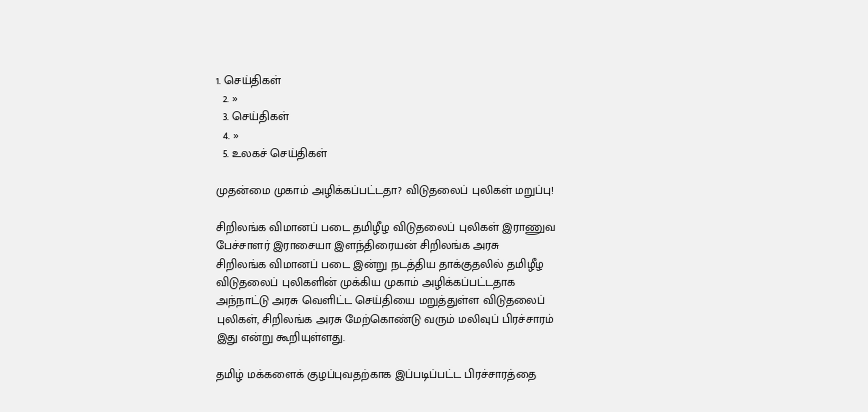1. செய்திகள்
  2. »
  3. செய்திகள்
  4. »
  5. உலகச் செய்திகள்

முதன்மை முகாம் அழிக்கப்பட்டதா? விடுதலைப் புலிகள் மறுப்பு!

சிறிலங்க விமானப் படை தமிழீழ விடுதலைப் புலிகள் இராணுவ பேச்சாளர் இராசையா இளந்திரையன் சிறிலங்க அரசு
சிறிலங்க விமானப் படை இன்று நடத்திய தாக்குதலில் தமிழீழ விடுதலைப் புலிகளின் முக்கிய முகாம் அழிக்கப்பட்டதாக அந்நாட்டு அரசு வெளிட்ட செய்தியை மறுத்துள்ள விடுதலைப் புலிகள், சிறிலங்க அரசு மேற்கொண்டு வரும் மலிவுப் பிரச்சாரம் இது என்று கூறியுள்ளது.

தமிழ் மக்களைக் குழப்புவதற்காக இப்படிப்பட்ட பிரச்சாரத்தை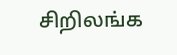சிறிலங்க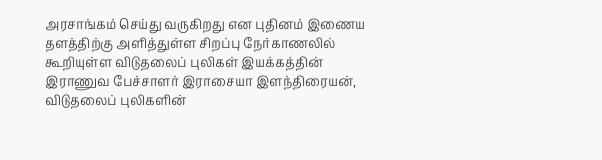அரசாங்கம் செய்து வருகிறது என புதினம் இணைய தளத்திற்கு அளித்துள்ள சிறப்பு நேர்காணலில் கூறியுள்ள விடுதலைப் புலிகள் இயக்கத்தின் இராணுவ பேச்சாளர் இராசையா இளந்திரையன், விடுதலைப் புலிகளின்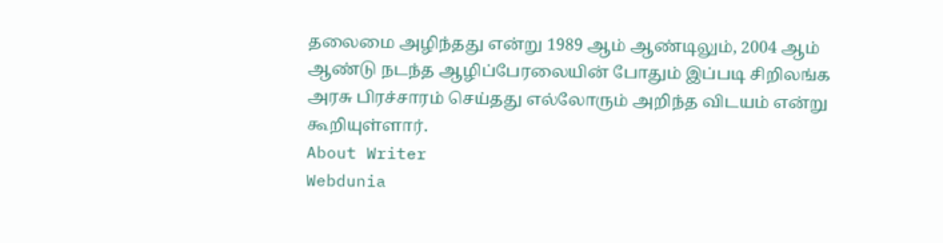தலைமை அழிந்தது என்று 1989 ஆம் ஆண்டிலும், 2004 ஆம் ஆண்டு நடந்த ஆழிப்பேரலையின் போதும் இப்படி சிறிலங்க அரசு பிரச்சாரம் செய்தது எல்லோரும் அறிந்த விடயம் என்று கூறியுள்ளார்.
About Writer
Webdunia